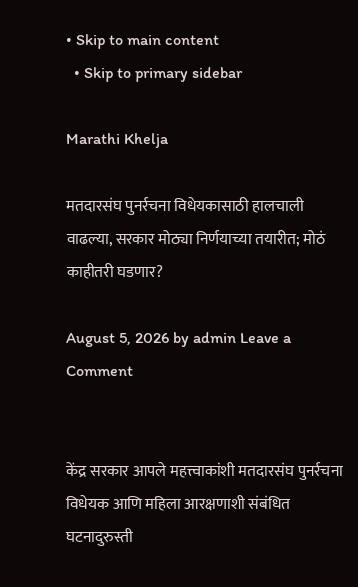• Skip to main content
  • Skip to primary sidebar

Marathi Khelja

मतदारसंघ पुनर्रचना विधेयकासाठी हालचाली वाढल्या, सरकार मोठ्या निर्णयाच्या तयारीत; मोठं काहीतरी घडणार?

August 5, 2026 by admin Leave a Comment


केंद्र सरकार आपले महत्त्वाकांशी मतदारसंघ पुनर्रचना विधेयक आणि महिला आरक्षणाशी संबंधित घटनादुरुस्ती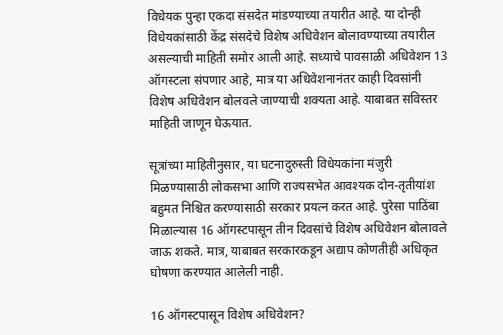विधेयक पुन्हा एकदा संसदेत मांडण्याच्या तयारीत आहे. या दोन्ही विधेयकांसाठी केंद्र संसदेचे विशेष अधिवेशन बोलावण्याच्या तयारील असल्याची माहिती समोर आली आहे. सध्याचे पावसाळी अधिवेशन 13 ऑगस्टला संपणार आहे, मात्र या अधिवेशनानंतर काही दिवसांनी विशेष अधिवेशन बोलवले जाण्याची शक्यता आहे. याबाबत सविस्तर माहिती जाणून घेऊयात.

सूत्रांच्या माहितीनुसार, या घटनादुरुस्ती विधेयकांना मंजुरी मिळण्यासाठी लोकसभा आणि राज्यसभेत आवश्यक दोन-तृतीयांश बहुमत निश्चित करण्यासाठी सरकार प्रयत्न करत आहे. पुरेसा पाठिंबा मिळाल्यास 16 ऑगस्टपासून तीन दिवसांचे विशेष अधिवेशन बोलावले जाऊ शकते. मात्र, याबाबत सरकारकडून अद्याप कोणतीही अधिकृत घोषणा करण्यात आलेली नाही.

16 ऑगस्टपासून विशेष अधिवेशन?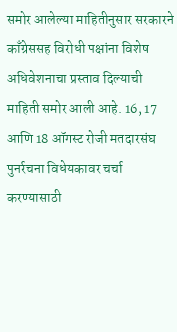समोर आलेल्या माहितीनुसार सरकारने काँग्रेससह विरोधी पक्षांना विशेष अधिवेशनाचा प्रस्ताव दिल्याची माहिती समोर आली आहे. 16, 17 आणि 18 ऑगस्ट रोजी मतदारसंघ पुनर्रचना विधेयकावर चर्चा करण्यासाठी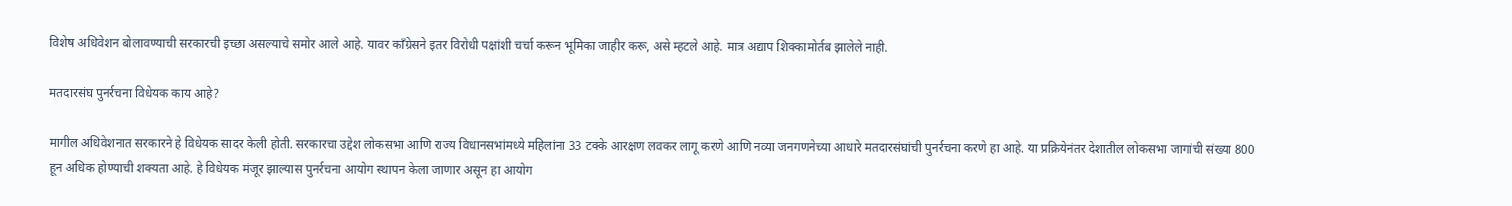विशेष अधिवेशन बोलावण्याची सरकारची इच्छा असल्याचे समोर आले आहे. यावर काँग्रेसने इतर विरोधी पक्षांशी चर्चा करून भूमिका जाहीर करू, असे म्हटले आहे. मात्र अद्याप शिक्कामोर्तब झालेले नाही.

मतदारसंघ पुनर्रचना विधेयक काय आहे?

मागील अधिवेशनात सरकारने हे विधेयक सादर केली होती. सरकारचा उद्देश लोकसभा आणि राज्य विधानसभांमध्ये महिलांना 33 टक्के आरक्षण लवकर लागू करणे आणि नव्या जनगणनेच्या आधारे मतदारसंघांची पुनर्रचना करणे हा आहे. या प्रक्रियेनंतर देशातील लोकसभा जागांची संख्या 800 हून अधिक होण्याची शक्यता आहे. हे विधेयक मंजूर झाल्यास पुनर्रचना आयोग स्थापन केला जाणार असून हा आयोग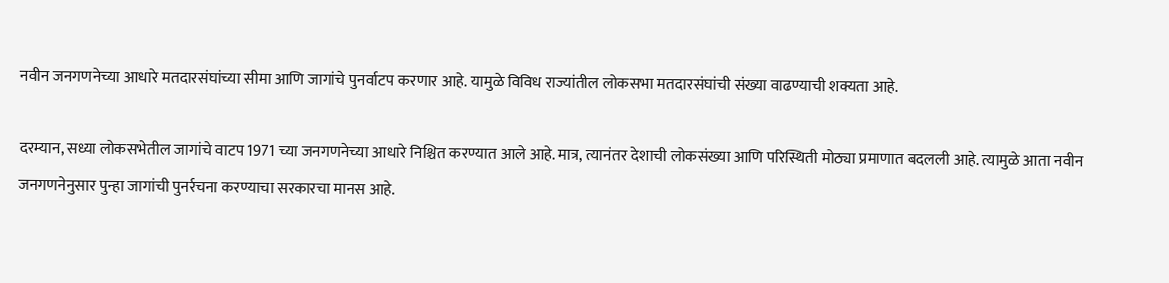नवीन जनगणनेच्या आधारे मतदारसंघांच्या सीमा आणि जागांचे पुनर्वाटप करणार आहे. यामुळे विविध राज्यांतील लोकसभा मतदारसंघांची संख्या वाढण्याची शक्यता आहे.

दरम्यान, सध्या लोकसभेतील जागांचे वाटप 1971 च्या जनगणनेच्या आधारे निश्चित करण्यात आले आहे. मात्र, त्यानंतर देशाची लोकसंख्या आणि परिस्थिती मोठ्या प्रमाणात बदलली आहे. त्यामुळे आता नवीन जनगणनेनुसार पुन्हा जागांची पुनर्रचना करण्याचा सरकारचा मानस आहे.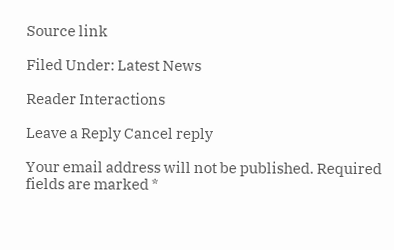Source link

Filed Under: Latest News

Reader Interactions

Leave a Reply Cancel reply

Your email address will not be published. Required fields are marked *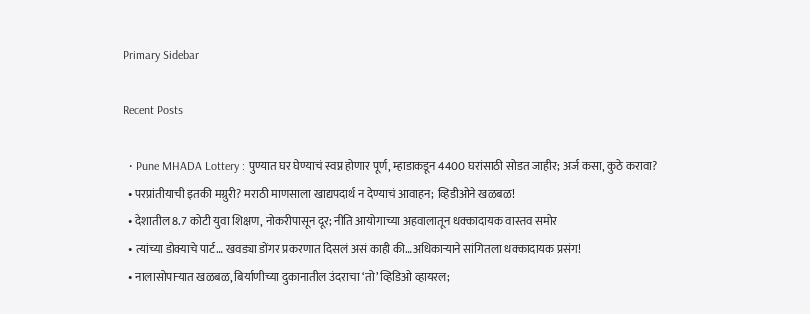Primary Sidebar

Recent Posts

  • Pune MHADA Lottery : पुण्यात घर घेण्याचं स्वप्न होणार पूर्ण, म्हाडाकडून 4400 घरांसाठी सोडत जाहीर; अर्ज कसा, कुठे करावा?
  • परप्रांतीयाची इतकी मग्रुरी? मराठी माणसाला खाद्यपदार्थ न देण्याचं आवाहन; व्हिडीओने खळबळ!
  • देशातील 8.7 कोटी युवा शिक्षण, नोकरीपासून दूर; नीति आयोगाच्या अहवालातून धक्कादायक वास्तव समोर
  • त्यांच्या डोक्याचे पार्ट… खवड्या डोंगर प्रकरणात दिसलं असं काही की…अधिकाऱ्याने सांगितला धक्कादायक प्रसंग!
  • नालासोपाऱ्यात खळबळ, बिर्याणीच्या दुकानातील उंदराचा ‘तो’ व्हिडिओ व्हायरल;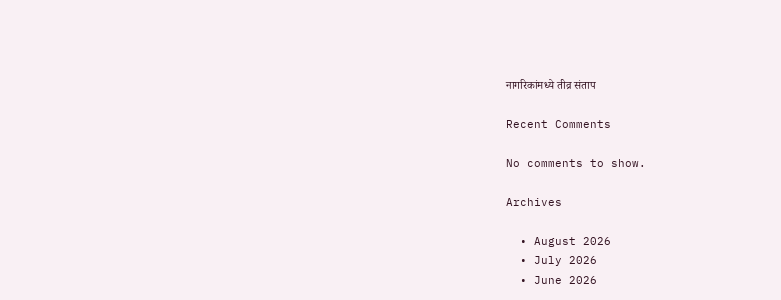नागरिकांमध्ये तीव्र संताप

Recent Comments

No comments to show.

Archives

  • August 2026
  • July 2026
  • June 2026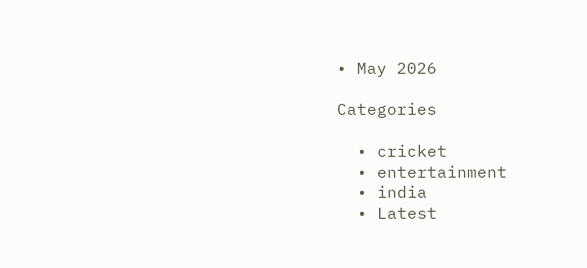• May 2026

Categories

  • cricket
  • entertainment
  • india
  • Latest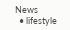News
  • lifestyle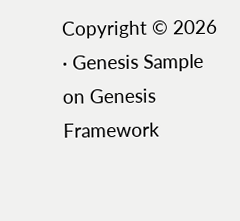Copyright © 2026 · Genesis Sample on Genesis Framework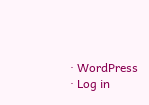· WordPress · Log in